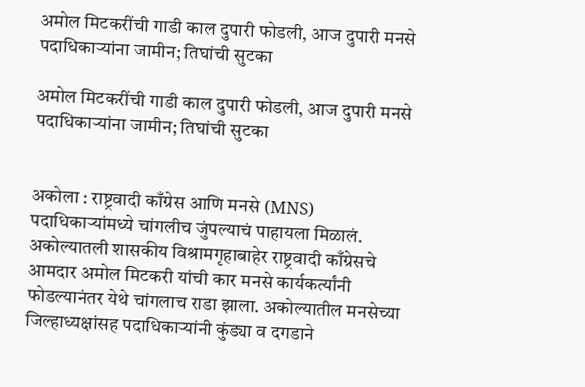अमोल मिटकरींची गाडी काल दुपारी फोडली, आज दुपारी मनसे पदाधिकाऱ्यांना जामीन; तिघांची सुटका

अमोल मिटकरींची गाडी काल दुपारी फोडली, आज दुपारी मनसे पदाधिकाऱ्यांना जामीन; तिघांची सुटका


अकोला : राष्ट्रवादी काँग्रेस आणि मनसे (MNS) पदाधिकाऱ्यांमध्ये चांगलीच जुंपल्याचं पाहायला मिळालं. अकोल्यातली शासकीय विश्रामगृहाबाहेर राष्ट्रवादी काँग्रेसचे आमदार अमोल मिटकरी यांची कार मनसे कार्यकर्त्यांनी फोडल्यानंतर येथे चांगलाच राडा झाला. अकोल्यातील मनसेच्या जिल्हाध्यक्षांसह पदाधिकाऱ्यांनी कुंड्या व दगडाने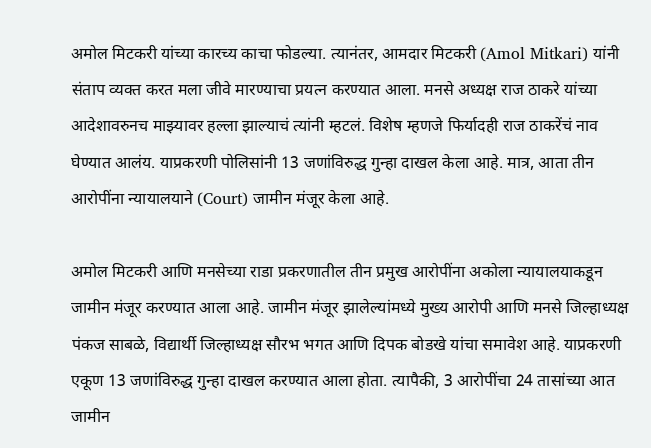अमोल मिटकरी यांच्या कारच्य काचा फोडल्या. त्यानंतर, आमदार मिटकरी (Amol Mitkari) यांनी संताप व्यक्त करत मला जीवे मारण्याचा प्रयत्न करण्यात आला. मनसे अध्यक्ष राज ठाकरे यांच्या आदेशावरुनच माझ्यावर हल्ला झाल्याचं त्यांनी म्हटलं. विशेष म्हणजे फिर्यादही राज ठाकरेंचं नाव घेण्यात आलंय. याप्रकरणी पोलिसांनी 13 जणांविरुद्ध गुन्हा दाखल केला आहे. मात्र, आता तीन आरोपींना न्यायालयाने (Court) जामीन मंजूर केला आहे.

अमोल मिटकरी आणि मनसेच्या राडा प्रकरणातील तीन प्रमुख आरोपींना अकोला न्यायालयाकडून जामीन मंजूर करण्यात आला आहे. जामीन मंजूर झालेल्यांमध्ये मुख्य आरोपी आणि मनसे जिल्हाध्यक्ष पंकज साबळे, विद्यार्थी जिल्हाध्यक्ष सौरभ भगत आणि दिपक बोडखे यांचा समावेश आहे. याप्रकरणी एकूण 13 जणांविरुद्ध गुन्हा दाखल करण्यात आला होता. त्यापैकी, 3 आरोपींचा 24 तासांच्या आत जामीन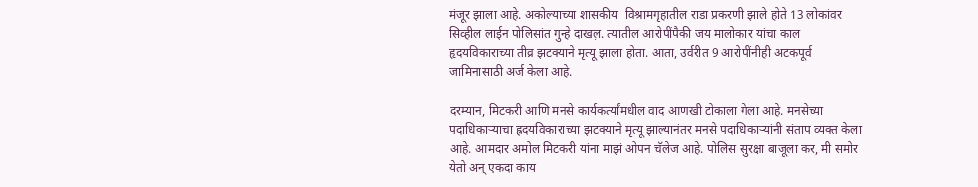मंजूर झाला आहे. अकोल्याच्या शासकीय  विश्रामगृहातील राडा प्रकरणी झाले होते 13 लोकांवर सिव्हील लाईन पोलिसांत गुन्हे दाखल़. त्यातील आरोपींपैकी जय मालोकार यांचा काल हृदयविकाराच्या तीव्र झटक्याने मृत्यू झाला होता. आता, उर्वरीत 9 आरोपींनीही अटकपूर्व जामिनासाठी अर्ज केला आहे.

दरम्यान, मिटकरी आणि मनसे कार्यकर्त्यांमधील वाद आणखी टोकाला गेला आहे. मनसेच्या पदाधिकाऱ्याचा ह्रदयविकाराच्या झटक्याने मृत्यू झाल्यानंतर मनसे पदाधिकाऱ्यांनी संताप व्यक्त केला आहे. आमदार अमोल मिटकरी यांना माझं ओपन चॅलेज आहे. पोलिस सुरक्षा बाजूला कर, मी समोर येतो अन् एकदा काय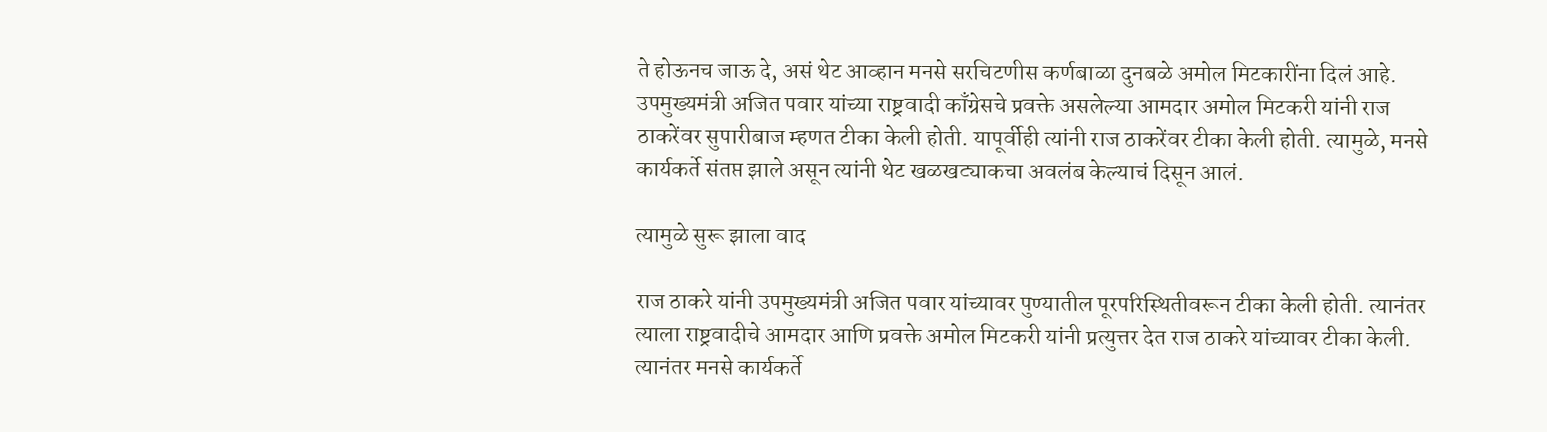ते होऊनच जाऊ दे, असं थेट आव्हान मनसे सरचिटणीस कर्णबाळा दुनबळे अमोल मिटकारींना दिलं आहे. उपमुख्यमंत्री अजित पवार यांच्या राष्ट्रवादी काँग्रेसचे प्रवक्ते असलेल्या आमदार अमोल मिटकरी यांनी राज ठाकरेंवर सुपारीबाज म्हणत टीका केली होती. यापूर्वीही त्यांनी राज ठाकरेंवर टीका केली होती. त्यामुळे, मनसे कार्यकर्ते संतप्त झाले असून त्यांनी थेट खळखट्याकचा अवलंब केल्याचं दिसून आलं.

त्यामुळे सुरू झाला वाद

राज ठाकरे यांनी उपमुख्यमंत्री अजित पवार यांच्यावर पुण्यातील पूरपरिस्थितीवरून टीका केली होती. त्यानंतर त्याला राष्ट्रवादीचे आमदार आणि प्रवक्ते अमोल मिटकरी यांनी प्रत्युत्तर देत राज ठाकरे यांच्यावर टीका केली. त्यानंतर मनसे कार्यकर्ते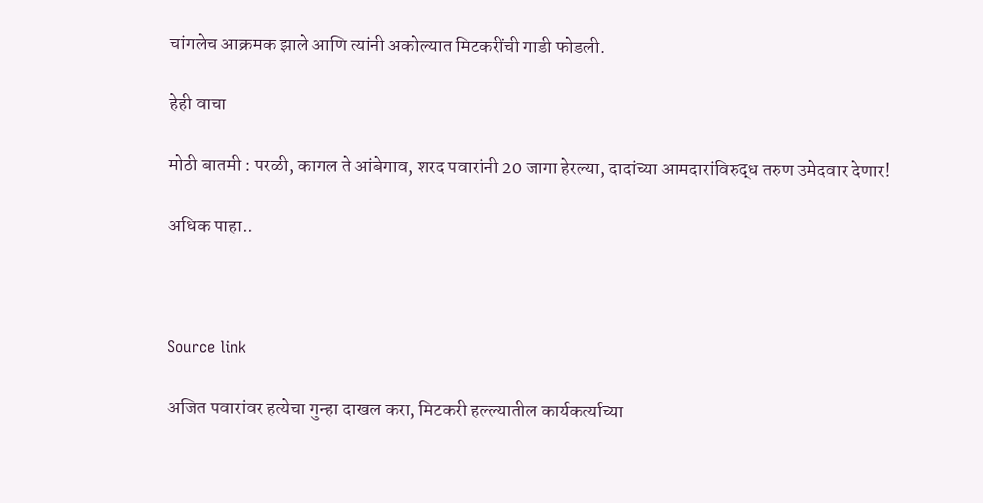चांगलेच आक्रमक झाले आणि त्यांनी अकोल्यात मिटकरींची गाडी फोडली.

हेही वाचा

मोठी बातमी : परळी, कागल ते आंबेगाव, शरद पवारांनी 20 जागा हेरल्या, दादांच्या आमदारांविरुद्ध तरुण उमेदवार देणार!

अधिक पाहा..



Source link

अजित पवारांवर हत्येचा गुन्हा दाखल करा, मिटकरी हल्ल्यातील कार्यकर्त्याच्या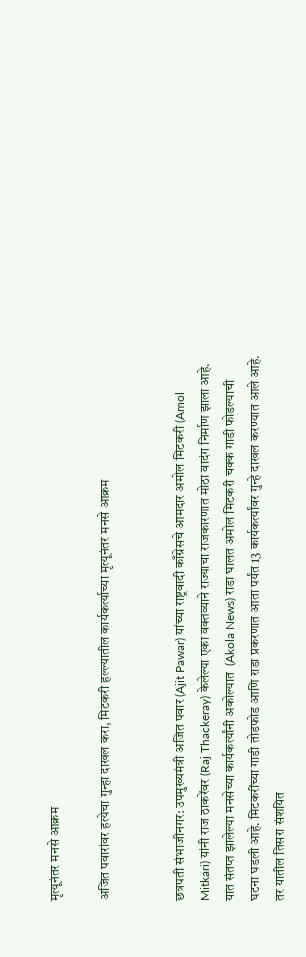मृत्यूनंतर मनसे आक्रम

अजित पवारांवर हत्येचा गुन्हा दाखल करा, मिटकरी हल्ल्यातील कार्यकर्त्याच्या मृत्यूनंतर मनसे आक्रम


छत्रपती संभाजीनगर: उपमुख्यमंत्री अजित पवार (Ajit Pawar) यांच्या राष्ट्रवादी काँग्रेसचे आमदार अमोल मिटकरी (Amol Mitkari) यांनी राज ठाकरेंवर (Raj Thackeray) केलेल्या एका वक्तव्याने राज्याचा राजकारणात मोठा वादंग निर्माण झाला आहे. यात संतप्त झालेल्या मनसेच्या कार्यकर्त्यांनी अकोल्यात  (Akola News) राडा घालत अमोल मिटकरी चक्क गाडी फोडल्याची घटना घडली आहे. मिटकरींच्या गाडी तोडफोड आणि राडा प्रकरणात आता पर्यंत 13 कार्यकर्त्यांवर गुन्हे दाखल करण्यात आले आहे. तर यातील तिसरा संशयित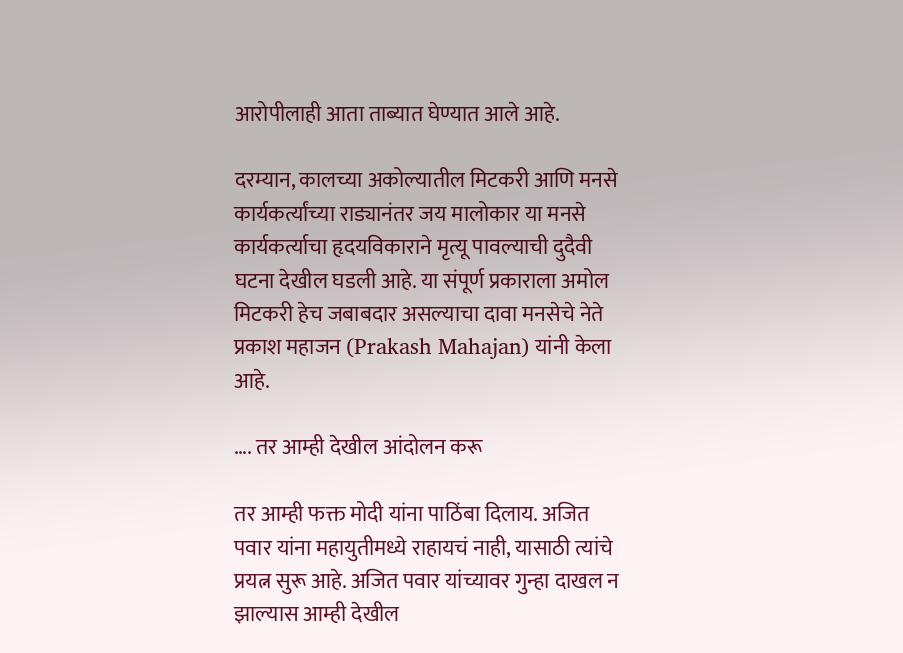आरोपीलाही आता ताब्यात घेण्यात आले आहे.

दरम्यान, कालच्या अकोल्यातील मिटकरी आणि मनसे कार्यकर्त्यांच्या राड्यानंतर जय मालोकार या मनसे कार्यकर्त्याचा हृदयविकाराने मृत्यू पावल्याची दुदैवी घटना देखील घडली आहे. या संपूर्ण प्रकाराला अमोल मिटकरी हेच जबाबदार असल्याचा दावा मनसेचे नेते प्रकाश महाजन (Prakash Mahajan) यांनी केला आहे.

…. तर आम्ही देखील आंदोलन करू

तर आम्ही फक्त मोदी यांना पाठिंबा दिलाय. अजित पवार यांना महायुतीमध्ये राहायचं नाही, यासाठी त्यांचे प्रयत्न सुरू आहे. अजित पवार यांच्यावर गुन्हा दाखल न झाल्यास आम्ही देखील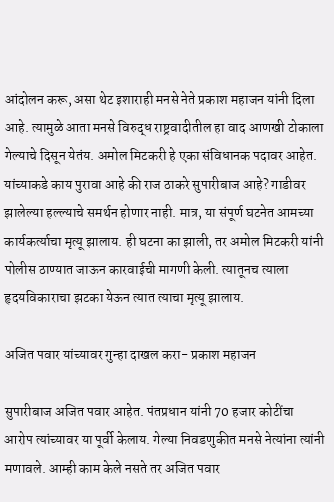आंदोलन करू, असा थेट इशाराही मनसे नेते प्रकाश महाजन यांनी दिला आहे. त्यामुळे आता मनसे विरुद्ध राष्ट्रवादीतील हा वाद आणखी टोकाला गेल्याचे दिसून येतंय. अमोल मिटकरी हे एका संविधानक पदावर आहेत. यांच्याकडे काय पुरावा आहे की राज ठाकरे सुपारीबाज आहे? गाडीवर झालेल्या हल्ल्याचे समर्थन होणार नाही. मात्र, या संपूर्ण घटनेत आमच्या कार्यकर्त्याचा मृत्यू झालाय. ही घटना का झाली, तर अमोल मिटकरी यांनी पोलीस ठाण्यात जाऊन कारवाईची मागणी केली. त्यातूनच त्याला हृदयविकाराचा झटका येऊन त्यात त्याचा मृत्यू झालाय.

अजित पवार यांच्यावर गुन्हा दाखल करा- प्रकाश महाजन

सुपारीबाज अजित पवार आहेत. पंतप्रधान यांनी 70 हजार कोटींचा आरोप त्यांच्यावर या पूर्वी केलाय. गेल्या निवडणुकीत मनसे नेत्यांना त्यांनी मणावले. आम्ही काम केले नसते तर अजित पवार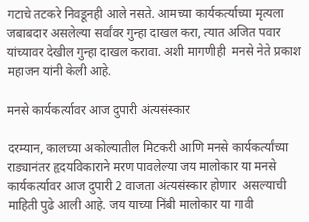गटाचे तटकरे निवडूनही आले नसते. आमच्या कार्यकर्त्याच्या मृत्यला जबाबदार असलेल्या सर्वांवर गुन्हा दाखल करा, त्यात अजित पवार यांच्यावर देखील गुन्हा दाखल करावा. अशी मागणीही  मनसे नेते प्रकाश महाजन यांनी केली आहे.

मनसे कार्यकर्त्यावर आज दुपारी अंत्यसंस्कार

दरम्यान, कालच्या अकोल्यातील मिटकरी आणि मनसे कार्यकर्त्यांच्या राड्यानंतर हृदयविकाराने मरण पावलेल्या जय मालोकार या मनसे कार्यकर्त्यावर आज दुपारी 2 वाजता अंत्यसंस्कार होणार  असल्याची माहिती पुढे आली आहे. जय याच्या निंबी मालोकार या गावी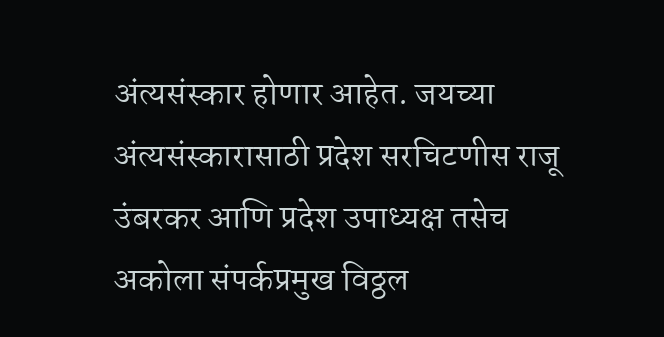अंत्यसंस्कार होणार आहेत. जयच्या अंत्यसंस्कारासाठी प्रदेश सरचिटणीस राजू उंबरकर आणि प्रदेश उपाध्यक्ष तसेच अकोला संपर्कप्रमुख विठ्ठल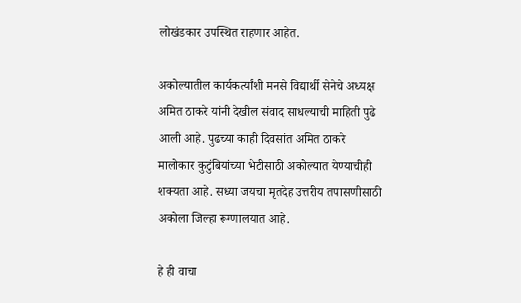लोखंडकार उपस्थित राहणार आहेत.

अकोल्यातील कार्यकर्त्यांशी मनसे विद्यार्थी सेनेचे अध्यक्ष अमित ठाकरे यांनी देखील संवाद साधल्याची माहिती पुढे आली आहे. पुढच्या काही दिवसांत अमित ठाकरे मालोकार कुटुंबियांच्या भेटीसाठी अकोल्यात येण्याचीही शक्यता आहे. सध्या जयचा मृतदेह उत्तरीय तपासणीसाठी अकोला जिल्हा रूग्णालयात आहे.

हे ही वाचा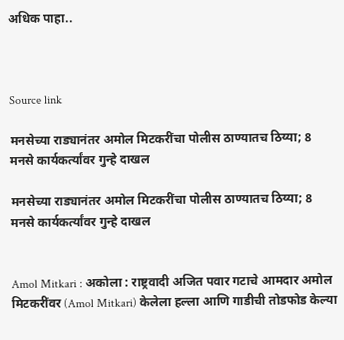अधिक पाहा..



Source link

मनसेच्या राड्यानंतर अमोल मिटकरींचा पोलीस ठाण्यातच ठिय्या; 8 मनसे कार्यकर्त्यांवर गुन्हे दाखल

मनसेच्या राड्यानंतर अमोल मिटकरींचा पोलीस ठाण्यातच ठिय्या; 8 मनसे कार्यकर्त्यांवर गुन्हे दाखल


Amol Mitkari : अकोला : राष्ट्रवादी अजित पवार गटाचे आमदार अमोल मिटकरींवर (Amol Mitkari) केलेला हल्ला आणि गाडीची तोडफोड केल्या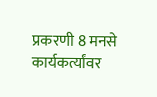प्रकरणी 8 मनसे कार्यकर्त्यांवर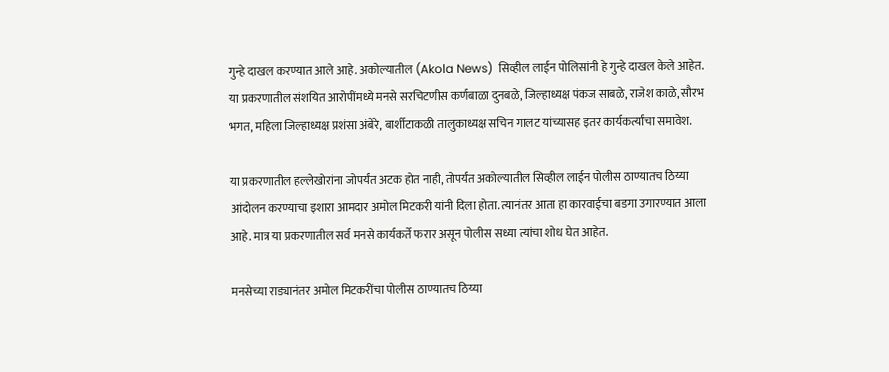गुन्हे दाखल करण्यात आले आहे. अकोल्यातील (Akola News)  सिव्हील लाईन पोलिसांनी हे गुन्हे दाखल केले आहेत. या प्रकरणातील संशयित आरोपींमध्ये मनसे सरचिटणीस कर्णबाळा दुनबळे, जिल्हाध्यक्ष पंकज साबळे, राजेश काळे, सौरभ भगत, महिला जिल्हाध्यक्ष प्रशंसा अंबेरे, बार्शीटाकळी तालुकाध्यक्ष सचिन गालट यांच्यासह इतर कार्यकर्त्यांचा समावेश.

या प्रकरणातील हल्लेखोरांना जोपर्यंत अटक होत नाही, तोपर्यंत अकोल्यातील सिव्हील लाईन पोलीस ठाण्यातच ठिय्या आंदोलन करण्याचा इशारा आमदार अमोल मिटकरी यांनी दिला होता. त्यानंतर आता हा कारवाईचा बडगा उगारण्यात आला आहे. मात्र या प्रकरणातील सर्व मनसे कार्यकर्ते फरार असून पोलीस सध्या त्यांचा शोध घेत आहेत.

मनसेच्या राड्यानंतर अमोल मिटकरींचा पोलीस ठाण्यातच ठिय्या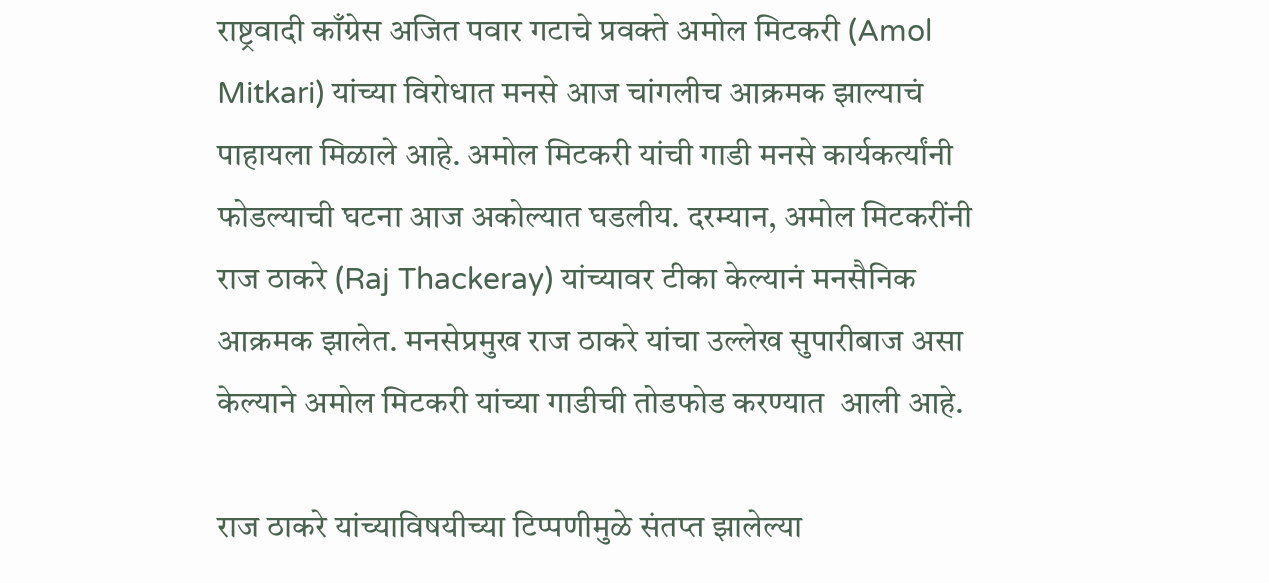राष्ट्रवादी काँग्रेस अजित पवार गटाचे प्रवक्ते अमोल मिटकरी (Amol Mitkari) यांच्या विरोधात मनसे आज चांगलीच आक्रमक झाल्याचं पाहायला मिळाले आहे. अमोल मिटकरी यांची गाडी मनसे कार्यकर्त्यांनी फोडल्याची घटना आज अकोल्यात घडलीय. दरम्यान, अमोल मिटकरींनी राज ठाकरे (Raj Thackeray) यांच्यावर टीका केल्यानं मनसैनिक आक्रमक झालेत. मनसेप्रमुख राज ठाकरे यांचा उल्लेख सुपारीबाज असा केल्याने अमोल मिटकरी यांच्या गाडीची तोडफोड करण्यात  आली आहे.

राज ठाकरे यांच्याविषयीच्या टिप्पणीमुळे संतप्त झालेल्या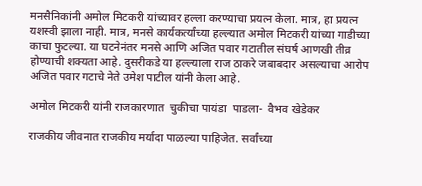मनसैनिकांनी अमोल मिटकरी यांच्यावर हल्ला करण्याचा प्रयत्न केला. मात्र, हा प्रयत्न यशस्वी झाला नाही. मात्र, मनसे कार्यकर्त्यांच्या हल्ल्यात अमोल मिटकरी यांच्या गाडीच्या काचा फुटल्या. या घटनेनंतर मनसे आणि अजित पवार गटातील संघर्ष आणखी तीव्र होण्याची शक्यता आहे. दुसरीकडे या हल्ल्याला राज ठाकरे जबाबदार असल्याचा आरोप अजित पवार गटाचे नेते उमेश पाटील यांनी केला आहे.

अमोल मिटकरी यांनी राजकारणात  चुकीचा पायंडा  पाडला-  वैभव खेडेकर

राजकीय जीवनात राजकीय मर्यादा पाळल्या पाहिजेत. सर्वांच्या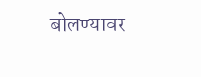बोलण्यावर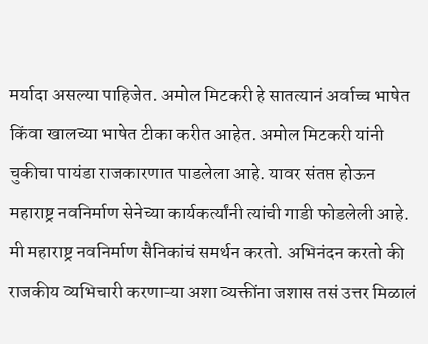मर्यादा असल्या पाहिजेत. अमोल मिटकरी हे सातत्यानं अर्वाच्च भाषेत किंवा खालच्या भाषेत टीका करीत आहेत. अमोल मिटकरी यांनी चुकीचा पायंडा राजकारणात पाडलेला आहे. यावर संतप्त होऊन महाराष्ट्र नवनिर्माण सेनेच्या कार्यकर्त्यांनी त्यांची गाडी फोडलेली आहे. मी महाराष्ट्र नवनिर्माण सैनिकांचं समर्थन करतो. अभिनंदन करतो की राजकीय व्यभिचारी करणाऱ्या अशा व्यक्तींना जशास तसं उत्तर मिळालं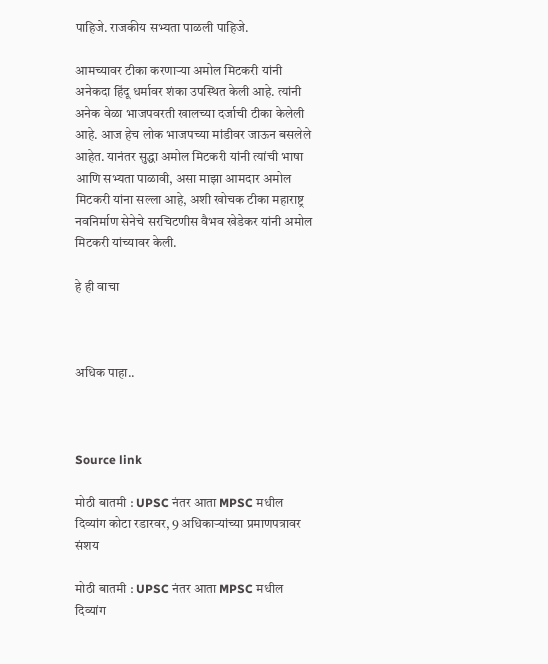पाहिजे. राजकीय सभ्यता पाळली पाहिजे.

आमच्यावर टीका करणाऱ्या अमोल मिटकरी यांनी अनेकदा हिंदू धर्मावर शंका उपस्थित केली आहे. त्यांनी अनेक वेळा भाजपवरती खालच्या दर्जाची टीका केलेली आहे. आज हेच लोक भाजपच्या मांडीवर जाऊन बसलेले आहेत. यानंतर सुद्धा अमोल मिटकरी यांनी त्यांची भाषा आणि सभ्यता पाळावी, असा माझा आमदार अमोल मिटकरी यांना सल्ला आहे, अशी खोचक टीका महाराष्ट्र नवनिर्माण सेनेचे सरचिटणीस वैभव खेडेकर यांनी अमोल मिटकरी यांच्यावर केली.

हे ही वाचा



अधिक पाहा..



Source link

मोठी बातमी : UPSC नंतर आता MPSC मधील दिव्यांग कोटा रडारवर, 9 अधिकाऱ्यांच्या प्रमाणपत्रावर संशय

मोठी बातमी : UPSC नंतर आता MPSC मधील दिव्यांग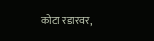कोटा रडारवर,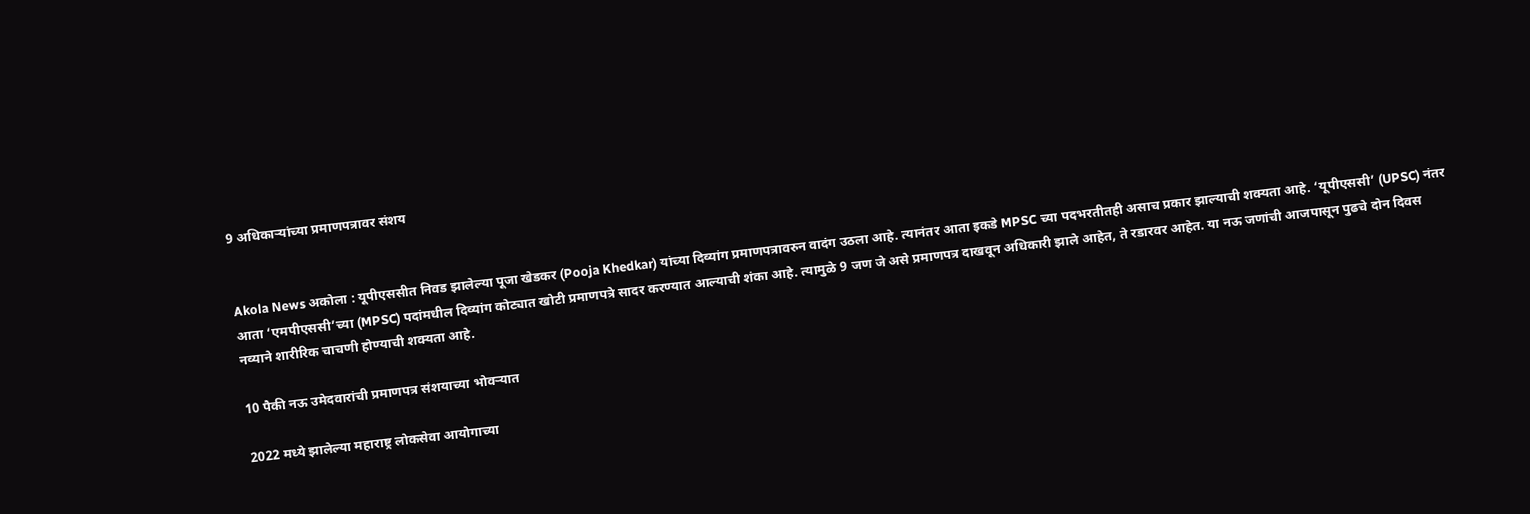9 अधिकाऱ्यांच्या प्रमाणपत्रावर संशय


Akola News अकोला : यूपीएससीत निवड झालेल्या पूजा खेडकर (Pooja Khedkar) यांच्या दिव्यांग प्रमाणपत्रावरुन वादंग उठला आहे. त्यानंतर आता इकडे MPSC च्या पदभरतीतही असाच प्रकार झाल्याची शक्यता आहे. ‘यूपीएससी’ (UPSC) नंतर आता ‘एमपीएससी’च्या (MPSC) पदांमधील दिव्यांग कोट्यात खोटी प्रमाणपत्रे सादर करण्यात आल्याची शंका आहे. त्यामुळे 9 जण जे असे प्रमाणपत्र दाखवून अधिकारी झाले आहेत, ते रडारवर आहेत. या नऊ जणांची आजपासून पुढचे दोन दिवस नव्याने शारीरिक चाचणी होण्याची शक्यता आहे.

10 पैकी नऊ उमेदवारांची प्रमाणपत्र संशयाच्या भोवऱ्यात

2022 मध्ये झालेल्या महाराष्ट्र लोकसेवा आयोगाच्या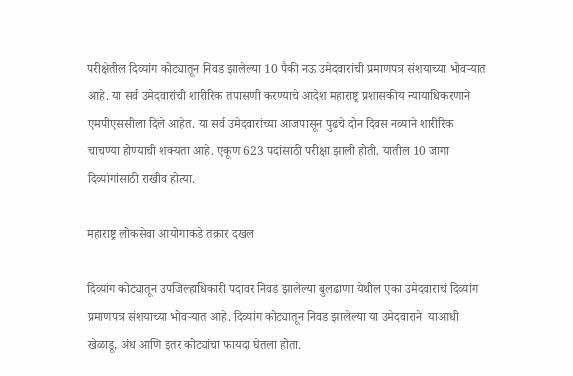परीक्षेतील दिव्यांग कोट्यातून निवड झालेल्या 10 पैकी नऊ उमेदवारांची प्रमाणपत्र संशयाच्या भोवऱ्यात आहे. या सर्व उमेदवारांची शारीरिक तपासणी करण्याचे आदेश महाराष्ट्र प्रशासकीय न्यायाधिकरणाने एमपीएससीला दिले आहेत. या सर्व उमेदवारांच्या आजपासून पुढचे दोन दिवस नव्याने शारीरिक चाचण्या होण्याची शक्यता आहे. एकूण 623 पदांसाठी परीक्षा झाली होती. यातील 10 जागा दिव्यांगांसाठी राखीव होत्या.

महाराष्ट्र लोकसेवा आयोगाकडे तक्रार दखल

दिव्यांग कोट्यातून उपजिल्हाधिकारी पदावर निवड झालेल्या बुलढाणा येथील एका उमेदवाराचं दिव्यांग प्रमाणपत्र संशयाच्या भोवऱ्यात आहे. दिव्यांग कोट्यातून निवड झालेल्या या उमेदवाराने  याआधी खेळाडू, अंध आणि इतर कोट्यांचा फायदा घेतला होता.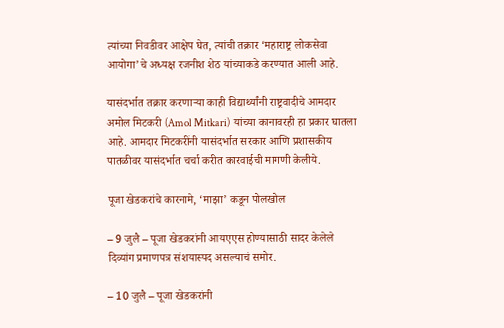त्यांच्या निवडीवर आक्षेप घेत, त्यांची तक्रार ‘महाराष्ट्र लोकसेवा आयोगा’चे अध्यक्ष रजनीश शेठ यांच्याकडे करण्यात आली आहे.

यासंदर्भात तक्रार करणाऱ्या काही विद्यार्थ्यांनी राष्ट्रवादीचे आमदार अमोल मिटकरी (Amol Mitkari)  यांच्या कानावरही हा प्रकार घातला आहे. आमदार मिटकरींनी यासंदर्भात सरकार आणि प्रशासकीय पातळीवर यासंदर्भात चर्चा करीत कारवाईची मागणी केलीये.

पूजा खेडकरांचे कारनामे, ‘माझा’ कडून पोलखोल

– 9 जुलै – पूजा खेडकरांनी आयएएस होण्यासाठी सादर केलेले दिव्यांग प्रमाणपत्र संशयास्पद असल्याचं समोर.

– 10 जुलै – पूजा खेडकरांनी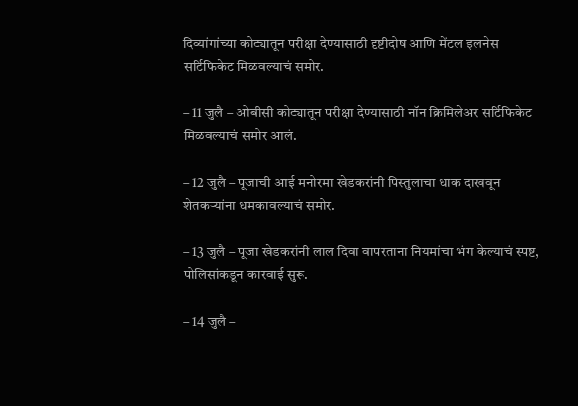दिव्यांगांच्या कोट्यातून परीक्षा देण्यासाठी दृष्टीदोष आणि मेंटल इलनेस सर्टिफिकेट मिळवल्याचं समोर.

– 11 जुलै – ओबीसी कोट्यातून परीक्षा देण्यासाठी नॉन क्रिमिलेअर सर्टिफिकेट मिळवल्याचं समोर आलं.

– 12 जुलै – पूजाची आई मनोरमा खेडकरांनी पिस्तुलाचा धाक दाखवून शेतकऱ्यांना धमकावल्याचं समोर.

– 13 जुलै – पूजा खेडकरांनी लाल दिवा वापरताना नियमांचा भंग केल्याचं स्पष्ट, पोलिसांकडून कारवाई सुरू.

– 14 जुलै –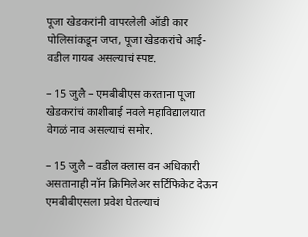पूजा खेडकरांनी वापरलेली ऑडी कार पोलिसांकडून जप्त, पूजा खेडकरांचे आई-वडील गायब असल्याचं स्पष्ट.

– 15 जुलै – एमबीबीएस करताना पूजा खेडकरांचं काशीबाई नवले महाविद्यालयात वेगळं नाव असल्याचं समोर.

– 15 जुलै – वडील क्लास वन अधिकारी असतानाही नॉन क्रिमिलेअर सर्टिफिकेट देऊन एमबीबीएसला प्रवेश घेतल्याचं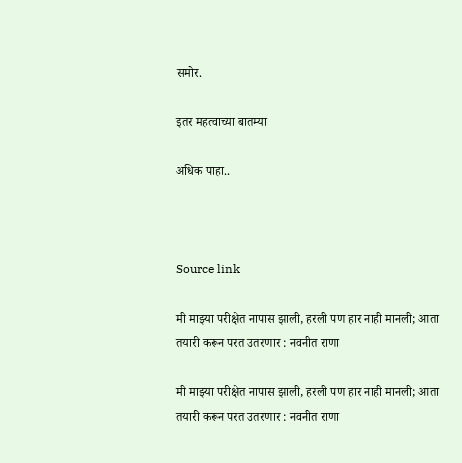समोर.

इतर महत्वाच्या बातम्या

अधिक पाहा..



Source link

मी माझ्या परीक्षेत नापास झाली, हरली पण हार नाही मानली; आता तयारी करून परत उतरणार : नवनीत राणा

मी माझ्या परीक्षेत नापास झाली, हरली पण हार नाही मानली; आता तयारी करून परत उतरणार : नवनीत राणा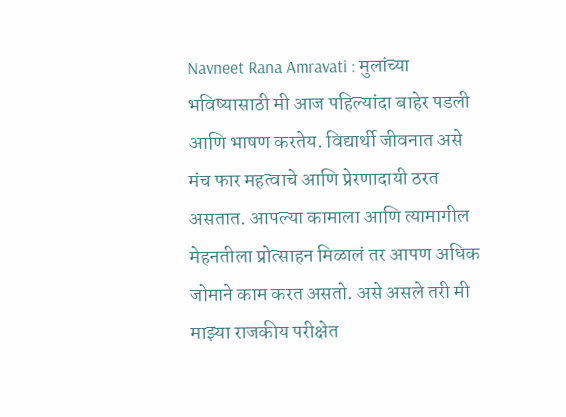Navneet Rana Amravati : मुलांच्या भविष्यासाठी मी आज पहिल्यांदा बाहेर पडली आणि भाषण करतेय. विद्यार्थी जीवनात असे मंच फार महत्वाचे आणि प्रेरणादायी ठरत असतात. आपल्या कामाला आणि त्यामागील मेहनतीला प्रोत्साहन मिळालं तर आपण अधिक जोमाने काम करत असतो. असे असले तरी मी माझ्या राजकीय परीक्षेत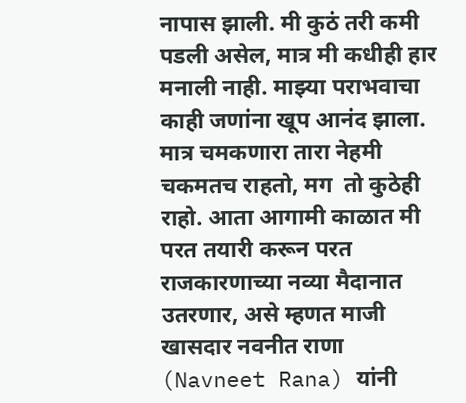नापास झाली. मी कुठं तरी कमी पडली असेल, मात्र मी कधीही हार मनाली नाही. माझ्या पराभवाचा काही जणांना खूप आनंद झाला. मात्र चमकणारा तारा नेहमी चकमतच राहतो, मग  तो कुठेही राहो. आता आगामी काळात मी परत तयारी करून परत राजकारणाच्या नव्या मैदानात उतरणार, असे म्हणत माजी खासदार नवनीत राणा (Navneet Rana) यांनी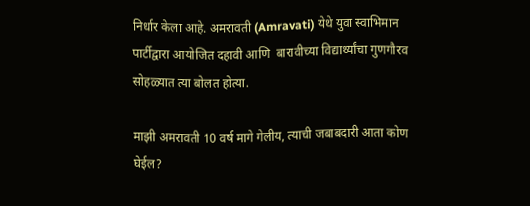निर्धार केला आहे. अमरावती (Amravati) येथे युवा स्वाभिमान पार्टीद्वारा आयोजित दहावी आणि  बारावीच्या विद्यार्थ्यांचा गुणगौरव सोहळ्यात त्या बोलत होत्या.

माझी अमरावती 10 वर्ष मागे गेलीय, त्याची जबाबदारी आता कोण घेईल?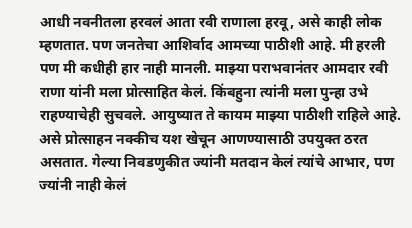आधी नवनीतला हरवलं आता रवी राणाला हरवू, असे काही लोक म्हणतात. पण जनतेचा आशिर्वाद आमच्या पाठीशी आहे. मी हरली पण मी कधीही हार नाही मानली. माझ्या पराभवानंतर आमदार रवी राणा यांनी मला प्रोत्साहित केलं. किंबहुना त्यांनी मला पुन्हा उभे राहण्याचेही सुचवले. आयुष्यात ते कायम माझ्या पाठीशी राहिले आहे. असे प्रोत्साहन नक्कीच यश खेचून आणण्यासाठी उपयुक्त ठरत असतात. गेल्या निवडणुकीत ज्यांनी मतदान केलं त्यांचे आभार, पण ज्यांनी नाही केलं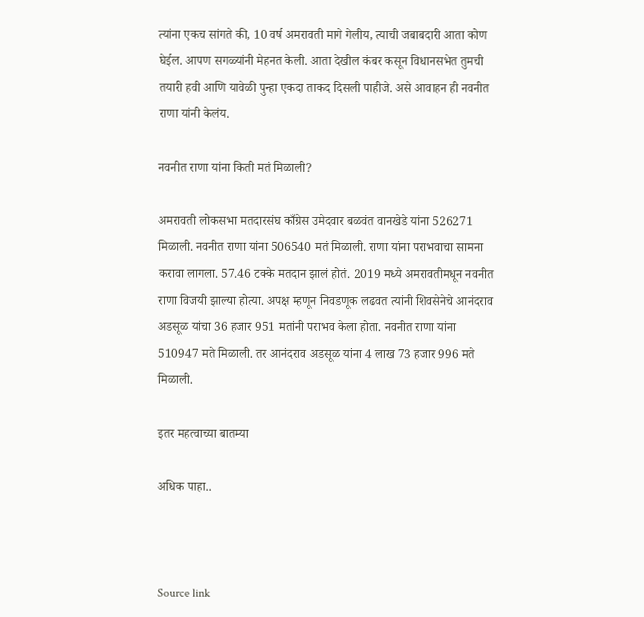त्यांना एकच सांगते की, 10 वर्ष अमरावती मागे गेलीय, त्याची जबाबदारी आता कोण घेईल. आपण सगळ्यांनी मेहनत केली. आता देखील कंबर कसून विधानसभेत तुमची तयारी हवी आणि यावेळी पुन्हा एकदा ताकद दिसली पाहीजे. असे आवाहन ही नवनीत राणा यांनी केलंय.

नवनीत राणा यांना किती मतं मिळाली?

अमरावती लोकसभा मतदारसंघ काँग्रेस उमेदवार बळवंत वानखेडे यांना 526271 मिळाली. नवनीत राणा यांना 506540 मतं मिळाली. राणा यांना पराभवाचा सामना करावा लागला. 57.46 टक्के मतदान झालं होतं. 2019 मध्ये अमरावतीमधून नवनीत राणा विजयी झाल्या होत्या. अपक्ष म्हणून निवडणूक लढवत त्यांनी शिवसेनेचे आनंदराव अडसूळ यांचा 36 हजार 951 मतांनी पराभव केला होता. नवनीत राणा यांना 510947 मते मिळाली. तर आनंदराव अडसूळ यांना 4 लाख 73 हजार 996 मते मिळाली.

इतर महत्वाच्या बातम्या

अधिक पाहा..



Source link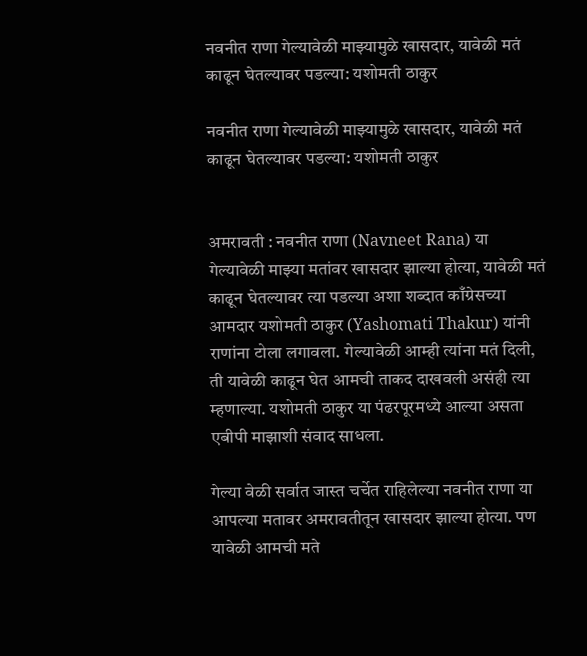नवनीत राणा गेल्यावेळी माझ्यामुळे खासदार, यावेळी मतं काढून घेतल्यावर पडल्या: यशोमती ठाकुर

नवनीत राणा गेल्यावेळी माझ्यामुळे खासदार, यावेळी मतं काढून घेतल्यावर पडल्या: यशोमती ठाकुर


अमरावती : नवनीत राणा (Navneet Rana) या गेल्यावेळी माझ्या मतांवर खासदार झाल्या होत्या, यावेळी मतं काढून घेतल्यावर त्या पडल्या अशा शब्दात काँग्रेसच्या आमदार यशोमती ठाकुर (Yashomati Thakur) यांनी राणांना टोला लगावला. गेल्यावेळी आम्ही त्यांना मतं दिली, ती यावेळी काढून घेत आमची ताकद दाखवली असंही त्या म्हणाल्या. यशोमती ठाकुर या पंढरपूरमध्ये आल्या असता एबीपी माझाशी संवाद साधला.

गेल्या वेळी सर्वात जास्त चर्चेत राहिलेल्या नवनीत राणा या आपल्या मतावर अमरावतीतून खासदार झाल्या होत्या. पण यावेळी आमची मते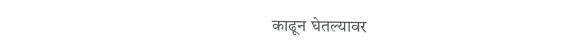काढून घेतल्यावर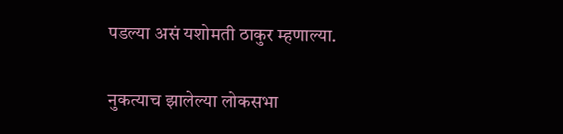पडल्या असं यशोमती ठाकुर म्हणाल्या.

नुकत्याच झालेल्या लोकसभा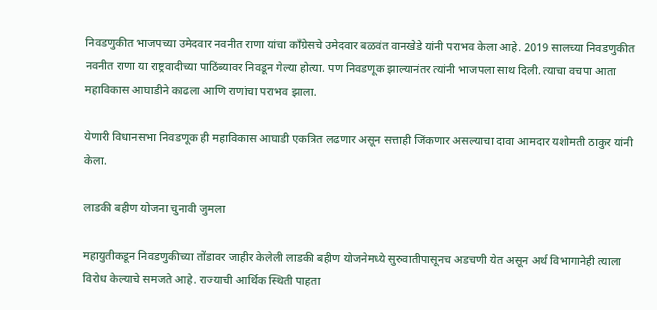निवडणुकीत भाजपच्या उमेदवार नवनीत राणा यांचा काँग्रेसचे उमेदवार बळवंत वानखेडे यांनी पराभव केला आहे. 2019 सालच्या निवडणुकीत नवनीत राणा या राष्ट्रवादीच्या पाठिंब्यावर निवडून गेल्या होत्या. पण निवडणूक झाल्यानंतर त्यांनी भाजपला साथ दिली. त्याचा वचपा आता महाविकास आघाडीने काढला आणि राणांचा पराभव झाला.

येणारी विधानसभा निवडणूक ही महाविकास आघाडी एकत्रित लढणार असून सत्ताही जिंकणार असल्याचा दावा आमदार यशोमती ठाकुर यांनी केला.

लाडकी बहीण योजना चुनावी जुमला

महायुतीकडून निवडणुकीच्या तोंडावर जाहीर केलेली लाडकी बहीण योजनेमध्ये सुरुवातीपासूनच अडचणी येत असून अर्थ विभागानेही त्याला विरोध केल्याचे समजते आहे. राज्याची आर्थिक स्थिती पाहता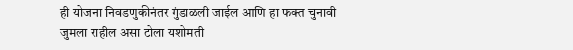ही योजना निवडणुकीनंतर गुंडाळली जाईल आणि हा फक्त चुनावी जुमला राहील असा टोला यशोमती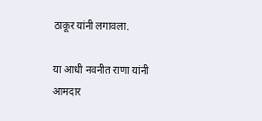ठाकूर यांनी लगावला.

या आधी नवनीत राणा यांनी आमदार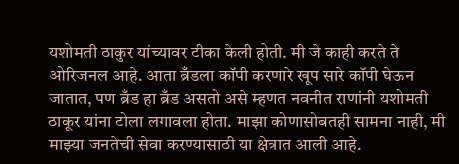यशोमती ठाकुर यांच्यावर टीका केली होती. मी जे काही करते ते ओरिजनल आहे. आता ब्रँडला कॉपी करणारे खूप सारे कॉपी घेऊन जातात, पण ब्रँड हा ब्रँड असतो असे म्हणत नवनीत राणांनी यशोमती ठाकूर यांना टोला लगावला होता. माझा कोणासोबतही सामना नाही, मी माझ्या जनतेची सेवा करण्यासाठी या क्षेत्रात आली आहे.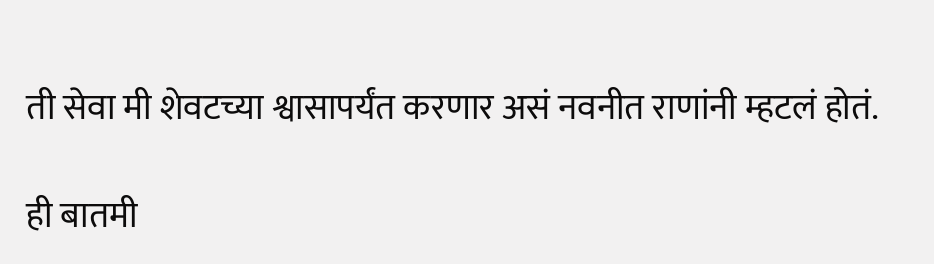ती सेवा मी शेवटच्या श्वासापर्यंत करणार असं नवनीत राणांनी म्हटलं होतं.

ही बातमी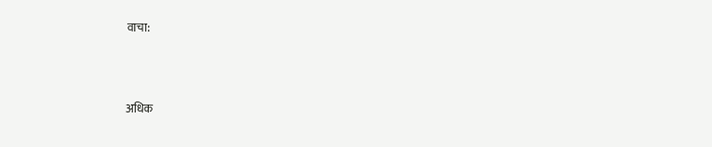वाचा:



अधिक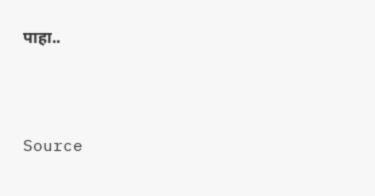पाहा..



Source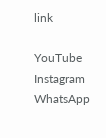link

YouTube
Instagram
WhatsApp